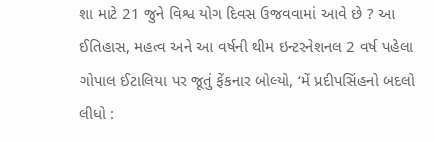શા માટે 21 જુને વિશ્વ યોગ દિવસ ઉજવવામાં આવે છે ? આ ઈતિહાસ, મહત્વ અને આ વર્ષની થીમ ઇન્ટરનેશનલ 2 વર્ષ પહેલા
ગોપાલ ઈટાલિયા પર જૂતું ફેંકનાર બોલ્યો, ‘મેં પ્રદીપસિંહનો બદલો લીધો :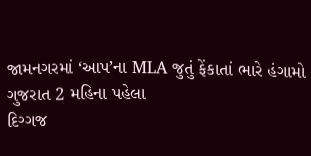જામનગરમાં ‘આપ’ના MLA જુતું ફેંકાતાં ભારે હંગામો ગુજરાત 2 મહિના પહેલા
દિગ્ગજ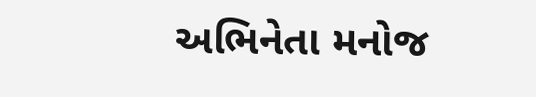અભિનેતા મનોજ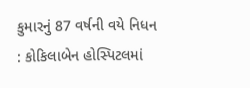કુમારનું 87 વર્ષની વયે નિધન : કોકિલાબેન હોસ્પિટલમાં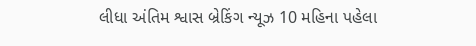લીધા અંતિમ શ્વાસ બ્રેકિંગ ન્યૂઝ 10 મહિના પહેલા